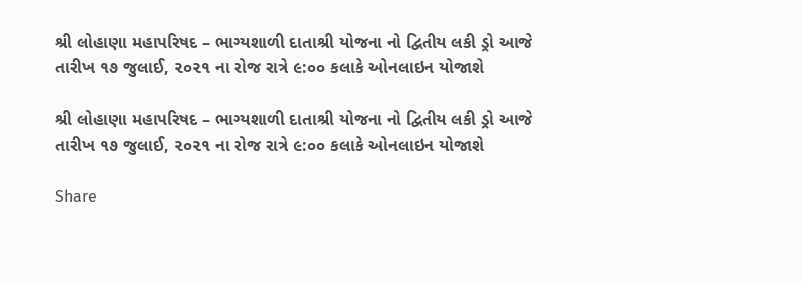શ્રી લોહાણા મહાપરિષદ – ભાગ્યશાળી દાતાશ્રી યોજના નો દ્વિતીય લકી ડ્રો આજે તારીખ ૧૭ જુલાઈ, ૨૦૨૧ ના રોજ રાત્રે ૯:૦૦ કલાકે ઓનલાઇન યોજાશે

શ્રી લોહાણા મહાપરિષદ – ભાગ્યશાળી દાતાશ્રી યોજના નો દ્વિતીય લકી ડ્રો આજે તારીખ ૧૭ જુલાઈ, ૨૦૨૧ ના રોજ રાત્રે ૯:૦૦ કલાકે ઓનલાઇન યોજાશે

Share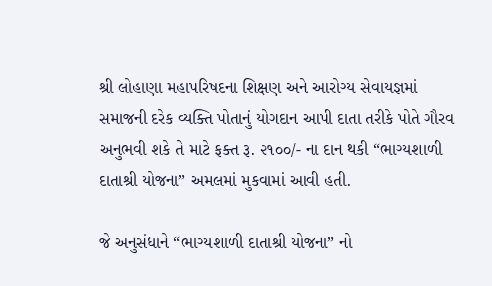શ્રી લોહાણા મહાપરિષદના શિક્ષણ અને આરોગ્ય સેવાયજ્ઞમાં સમાજની દરેક વ્યક્તિ પોતાનું યોગદાન આપી દાતા તરીકે પોતે ગૌરવ અનુભવી શકે તે માટે ફક્ત રૂ. ૨૧૦૦/- ના દાન થકી “ભાગ્યશાળી દાતાશ્રી યોજના” અમલમાં મુકવામાં આવી હતી.

જે અનુસંધાને “ભાગ્યશાળી દાતાશ્રી યોજના” નો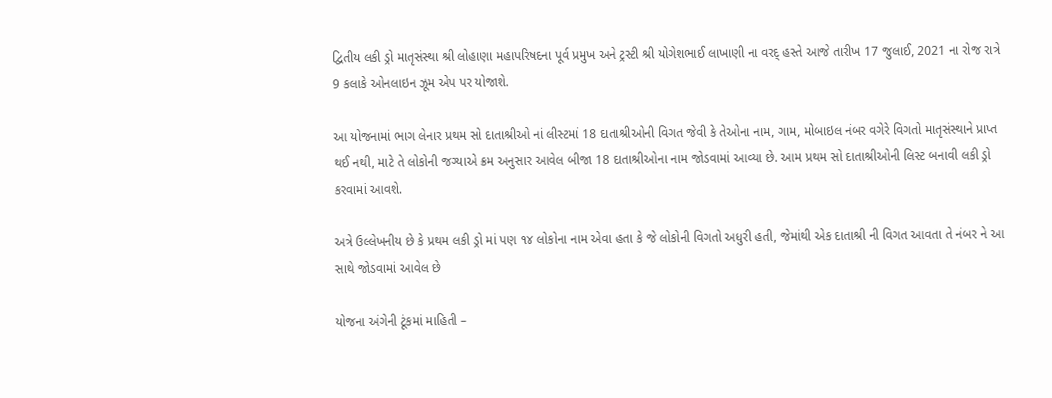દ્વિતીય લકી ડ્રો માતૃસંસ્થા શ્રી લોહાણા મહાપરિષદના પૂર્વ પ્રમુખ અને ટ્રસ્ટી શ્રી યોગેશભાઈ લાખાણી ના વરદ્ હસ્તે આજે તારીખ 17 જુલાઈ, 2021 ના રોજ રાત્રે 9 કલાકે ઓનલાઇન ઝૂમ એપ પર યોજાશે.

આ યોજનામાં ભાગ લેનાર પ્રથમ સો દાતાશ્રીઓ નાં લીસ્ટમાં 18 દાતાશ્રીઓની વિગત જેવી કે તેઓના નામ, ગામ, મોબાઇલ નંબર વગેરે વિગતો માતૃસંસ્થાને પ્રાપ્ત થઈ નથી, માટે તે લોકોની જગ્યાએ ક્રમ અનુસાર આવેલ બીજા 18 દાતાશ્રીઓના નામ જોડવામાં આવ્યા છે. આમ પ્રથમ સો દાતાશ્રીઓની લિસ્ટ બનાવી લકી ડ્રો કરવામાં આવશે.

અત્રે ઉલ્લેખનીય છે કે પ્રથમ લકી ડ્રો માં પણ ૧૪ લોકોના નામ એવા હતા કે જે લોકોની વિગતો અધુરી હતી, જેમાંથી એક દાતાશ્રી ની વિગત આવતા તે નંબર ને આ સાથે જોડવામાં આવેલ છે

યોજના અંગેની ટૂંકમાં માહિતી –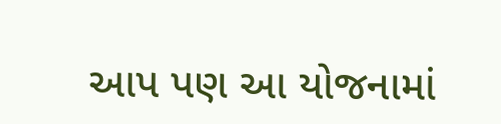આપ પણ આ યોજનામાં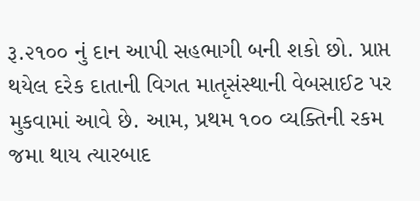રૂ.૨૧૦૦ નું દાન આપી સહભાગી બની શકો છો. પ્રાપ્ત થયેલ દરેક દાતાની વિગત માતૃસંસ્થાની વેબસાઈટ પર મુકવામાં આવે છે. આમ, પ્રથમ ૧૦૦ વ્યક્તિની રકમ જમા થાય ત્યારબાદ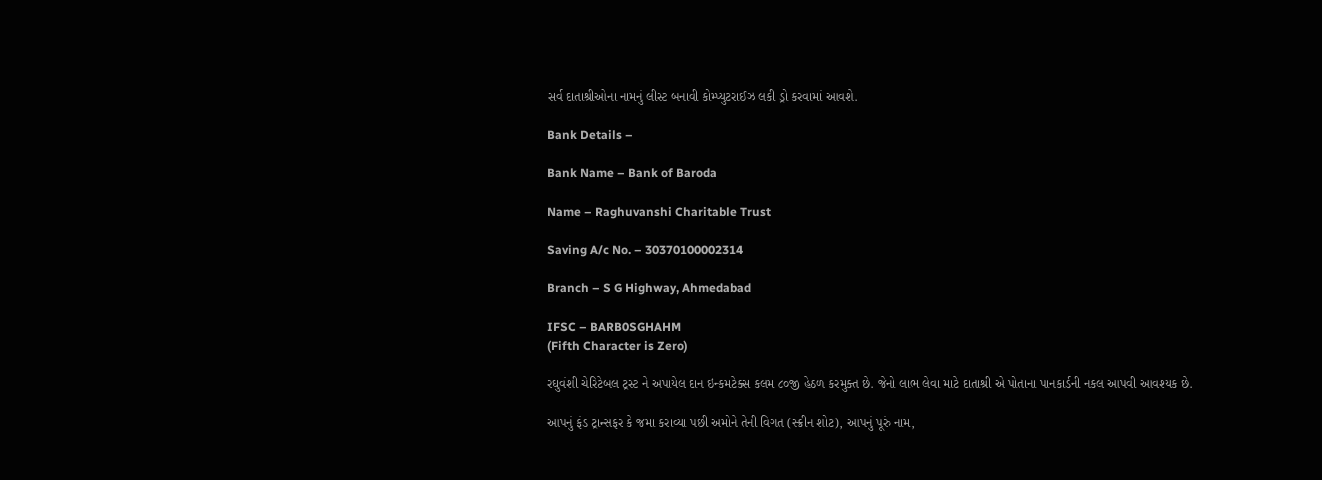સર્વ દાતાશ્રીઓના નામનું લીસ્ટ બનાવી કોમ્પ્યુટરાઈઝ લકી ડ્રો કરવામાં આવશે.

Bank Details –

Bank Name – Bank of Baroda

Name – Raghuvanshi Charitable Trust

Saving A/c No. – 30370100002314

Branch – S G Highway, Ahmedabad

IFSC – BARB0SGHAHM
(Fifth Character is Zero)

રઘુવંશી ચેરિટેબલ ટ્રસ્ટ ને અપાયેલ દાન ઇન્કમટેક્સ કલમ ૮૦જી હેઠળ કરમુક્ત છે. જેનો લાભ લેવા માટે દાતાશ્રી એ પોતાના પાનકાર્ડની નકલ આપવી આવશ્યક છે.

આપનું ફંડ ટ્રાન્સફર કે જમા કરાવ્યા પછી અમોને તેની વિગત (સ્ક્રીન શોટ), આપનું પૂરું નામ,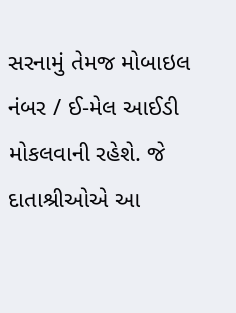સરનામું તેમજ મોબાઇલ નંબર / ઈ-મેલ આઈડી મોકલવાની રહેશે. જે દાતાશ્રીઓએ આ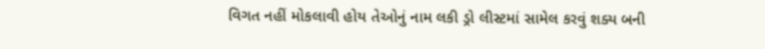વિગત નહીં મોકલાવી હોય તેઓનું નામ લકી ડ્રો લીસ્ટમાં સામેલ કરવું શક્ય બની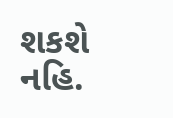શકશે નહિ.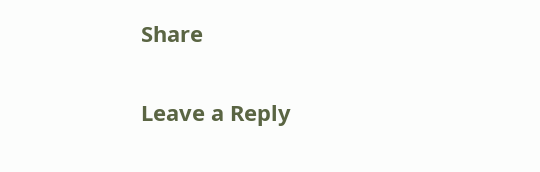Share

Leave a Reply